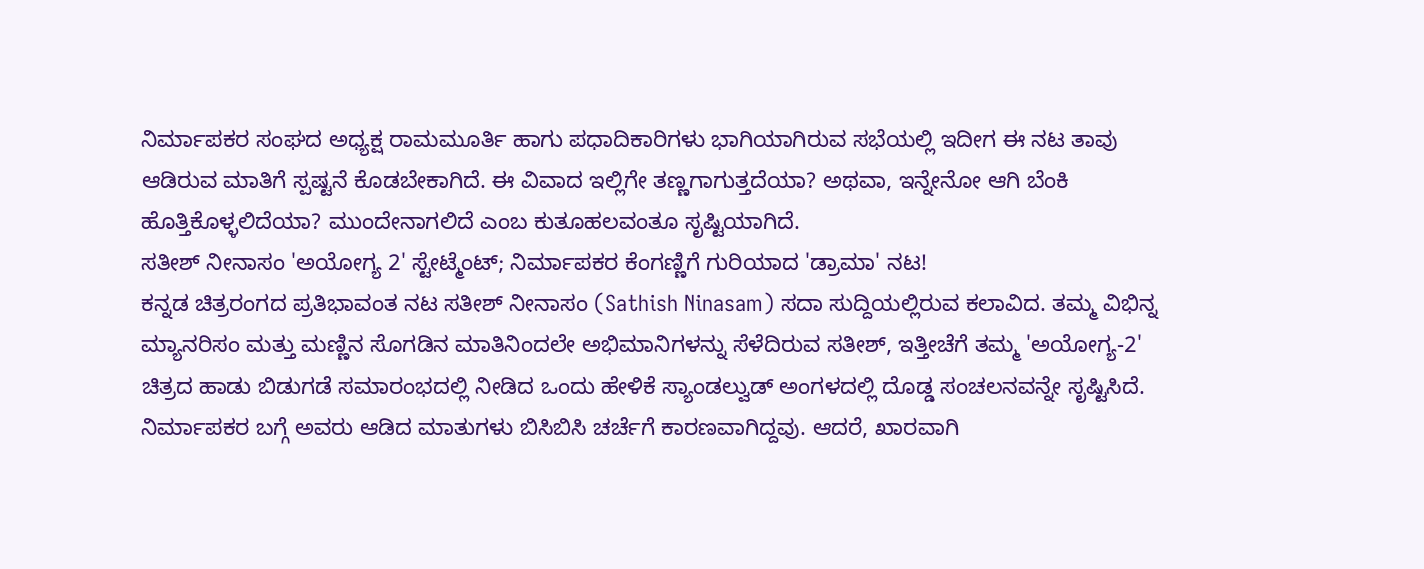ನಿರ್ಮಾಪಕರ ಸಂಘದ ಅಧ್ಯಕ್ಷ ರಾಮಮೂರ್ತಿ ಹಾಗು ಪಧಾದಿಕಾರಿಗಳು ಭಾಗಿಯಾಗಿರುವ ಸಭೆಯಲ್ಲಿ ಇದೀಗ ಈ ನಟ ತಾವು ಆಡಿರುವ ಮಾತಿಗೆ ಸ್ಪಷ್ಟನೆ ಕೊಡಬೇಕಾಗಿದೆ. ಈ ವಿವಾದ ಇಲ್ಲಿಗೇ ತಣ್ಣಗಾಗುತ್ತದೆಯಾ? ಅಥವಾ, ಇನ್ನೇನೋ ಆಗಿ ಬೆಂಕಿ ಹೊತ್ತಿಕೊಳ್ಳಲಿದೆಯಾ? ಮುಂದೇನಾಗಲಿದೆ ಎಂಬ ಕುತೂಹಲವಂತೂ ಸೃಷ್ಟಿಯಾಗಿದೆ.
ಸತೀಶ್ ನೀನಾಸಂ 'ಅಯೋಗ್ಯ 2' ಸ್ಟೇಟ್ಮೆಂಟ್; ನಿರ್ಮಾಪಕರ ಕೆಂಗಣ್ಣಿಗೆ ಗುರಿಯಾದ 'ಡ್ರಾಮಾ' ನಟ!
ಕನ್ನಡ ಚಿತ್ರರಂಗದ ಪ್ರತಿಭಾವಂತ ನಟ ಸತೀಶ್ ನೀನಾಸಂ (Sathish Ninasam) ಸದಾ ಸುದ್ದಿಯಲ್ಲಿರುವ ಕಲಾವಿದ. ತಮ್ಮ ವಿಭಿನ್ನ ಮ್ಯಾನರಿಸಂ ಮತ್ತು ಮಣ್ಣಿನ ಸೊಗಡಿನ ಮಾತಿನಿಂದಲೇ ಅಭಿಮಾನಿಗಳನ್ನು ಸೆಳೆದಿರುವ ಸತೀಶ್, ಇತ್ತೀಚೆಗೆ ತಮ್ಮ 'ಅಯೋಗ್ಯ-2' ಚಿತ್ರದ ಹಾಡು ಬಿಡುಗಡೆ ಸಮಾರಂಭದಲ್ಲಿ ನೀಡಿದ ಒಂದು ಹೇಳಿಕೆ ಸ್ಯಾಂಡಲ್ವುಡ್ ಅಂಗಳದಲ್ಲಿ ದೊಡ್ಡ ಸಂಚಲನವನ್ನೇ ಸೃಷ್ಟಿಸಿದೆ. ನಿರ್ಮಾಪಕರ ಬಗ್ಗೆ ಅವರು ಆಡಿದ ಮಾತುಗಳು ಬಿಸಿಬಿಸಿ ಚರ್ಚೆಗೆ ಕಾರಣವಾಗಿದ್ದವು. ಆದರೆ, ಖಾರವಾಗಿ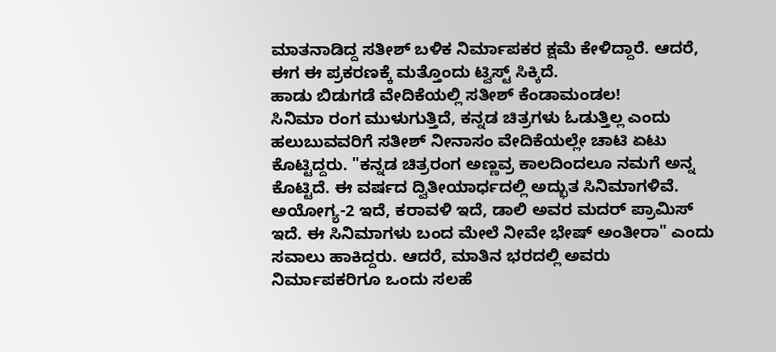ಮಾತನಾಡಿದ್ದ ಸತೀಶ್ ಬಳಿಕ ನಿರ್ಮಾಪಕರ ಕ್ಷಮೆ ಕೇಳಿದ್ದಾರೆ. ಆದರೆ, ಈಗ ಈ ಪ್ರಕರಣಕ್ಕೆ ಮತ್ತೊಂದು ಟ್ವಿಸ್ಟ್ ಸಿಕ್ಕಿದೆ.
ಹಾಡು ಬಿಡುಗಡೆ ವೇದಿಕೆಯಲ್ಲಿ ಸತೀಶ್ ಕೆಂಡಾಮಂಡಲ!
ಸಿನಿಮಾ ರಂಗ ಮುಳುಗುತ್ತಿದೆ, ಕನ್ನಡ ಚಿತ್ರಗಳು ಓಡುತ್ತಿಲ್ಲ ಎಂದು ಹಲುಬುವವರಿಗೆ ಸತೀಶ್ ನೀನಾಸಂ ವೇದಿಕೆಯಲ್ಲೇ ಚಾಟಿ ಏಟು ಕೊಟ್ಟಿದ್ದರು. "ಕನ್ನಡ ಚಿತ್ರರಂಗ ಅಣ್ಣವ್ರ ಕಾಲದಿಂದಲೂ ನಮಗೆ ಅನ್ನ ಕೊಟ್ಟಿದೆ. ಈ ವರ್ಷದ ದ್ವಿತೀಯಾರ್ಧದಲ್ಲಿ ಅದ್ಭುತ ಸಿನಿಮಾಗಳಿವೆ. ಅಯೋಗ್ಯ-2 ಇದೆ, ಕರಾವಳಿ ಇದೆ, ಡಾಲಿ ಅವರ ಮದರ್ ಪ್ರಾಮಿಸ್ ಇದೆ. ಈ ಸಿನಿಮಾಗಳು ಬಂದ ಮೇಲೆ ನೀವೇ ಭೇಷ್ ಅಂತೀರಾ" ಎಂದು ಸವಾಲು ಹಾಕಿದ್ದರು. ಆದರೆ, ಮಾತಿನ ಭರದಲ್ಲಿ ಅವರು ನಿರ್ಮಾಪಕರಿಗೂ ಒಂದು ಸಲಹೆ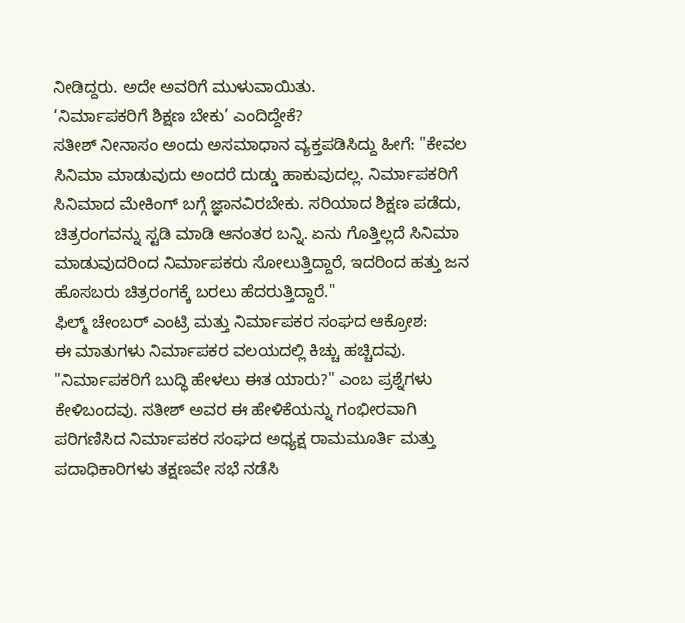ನೀಡಿದ್ದರು. ಅದೇ ಅವರಿಗೆ ಮುಳುವಾಯಿತು.
‘ನಿರ್ಮಾಪಕರಿಗೆ ಶಿಕ್ಷಣ ಬೇಕು’ ಎಂದಿದ್ದೇಕೆ?
ಸತೀಶ್ ನೀನಾಸಂ ಅಂದು ಅಸಮಾಧಾನ ವ್ಯಕ್ತಪಡಿಸಿದ್ದು ಹೀಗೆ: "ಕೇವಲ ಸಿನಿಮಾ ಮಾಡುವುದು ಅಂದರೆ ದುಡ್ಡು ಹಾಕುವುದಲ್ಲ. ನಿರ್ಮಾಪಕರಿಗೆ ಸಿನಿಮಾದ ಮೇಕಿಂಗ್ ಬಗ್ಗೆ ಜ್ಞಾನವಿರಬೇಕು. ಸರಿಯಾದ ಶಿಕ್ಷಣ ಪಡೆದು, ಚಿತ್ರರಂಗವನ್ನು ಸ್ಟಡಿ ಮಾಡಿ ಆನಂತರ ಬನ್ನಿ. ಏನು ಗೊತ್ತಿಲ್ಲದೆ ಸಿನಿಮಾ ಮಾಡುವುದರಿಂದ ನಿರ್ಮಾಪಕರು ಸೋಲುತ್ತಿದ್ದಾರೆ, ಇದರಿಂದ ಹತ್ತು ಜನ ಹೊಸಬರು ಚಿತ್ರರಂಗಕ್ಕೆ ಬರಲು ಹೆದರುತ್ತಿದ್ದಾರೆ."
ಫಿಲ್ಮ್ ಚೇಂಬರ್ ಎಂಟ್ರಿ ಮತ್ತು ನಿರ್ಮಾಪಕರ ಸಂಘದ ಆಕ್ರೋಶ:
ಈ ಮಾತುಗಳು ನಿರ್ಮಾಪಕರ ವಲಯದಲ್ಲಿ ಕಿಚ್ಚು ಹಚ್ಚಿದವು. "ನಿರ್ಮಾಪಕರಿಗೆ ಬುದ್ಧಿ ಹೇಳಲು ಈತ ಯಾರು?" ಎಂಬ ಪ್ರಶ್ನೆಗಳು ಕೇಳಿಬಂದವು. ಸತೀಶ್ ಅವರ ಈ ಹೇಳಿಕೆಯನ್ನು ಗಂಭೀರವಾಗಿ ಪರಿಗಣಿಸಿದ ನಿರ್ಮಾಪಕರ ಸಂಘದ ಅಧ್ಯಕ್ಷ ರಾಮಮೂರ್ತಿ ಮತ್ತು ಪದಾಧಿಕಾರಿಗಳು ತಕ್ಷಣವೇ ಸಭೆ ನಡೆಸಿ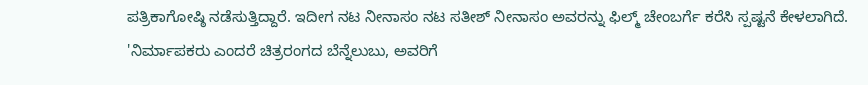ಪತ್ರಿಕಾಗೋಷ್ಠಿ ನಡೆಸುತ್ತಿದ್ದಾರೆ. ಇದೀಗ ನಟ ನೀನಾಸಂ ನಟ ಸತೀಶ್ ನೀನಾಸಂ ಅವರನ್ನು ಫಿಲ್ಮ್ ಚೇಂಬರ್ಗೆ ಕರೆಸಿ ಸ್ಪಷ್ಟನೆ ಕೇಳಲಾಗಿದೆ. 'ನಿರ್ಮಾಪಕರು ಎಂದರೆ ಚಿತ್ರರಂಗದ ಬೆನ್ನೆಲುಬು, ಅವರಿಗೆ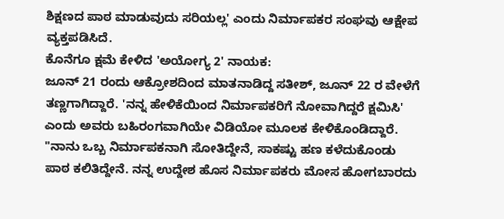ಶಿಕ್ಷಣದ ಪಾಠ ಮಾಡುವುದು ಸರಿಯಲ್ಲ' ಎಂದು ನಿರ್ಮಾಪಕರ ಸಂಘವು ಆಕ್ಷೇಪ ವ್ಯಕ್ತಪಡಿಸಿದೆ.
ಕೊನೆಗೂ ಕ್ಷಮೆ ಕೇಳಿದ 'ಅಯೋಗ್ಯ 2' ನಾಯಕ:
ಜೂನ್ 21 ರಂದು ಆಕ್ರೋಶದಿಂದ ಮಾತನಾಡಿದ್ದ ಸತೀಶ್, ಜೂನ್ 22 ರ ವೇಳೆಗೆ ತಣ್ಣಗಾಗಿದ್ದಾರೆ. 'ನನ್ನ ಹೇಳಿಕೆಯಿಂದ ನಿರ್ಮಾಪಕರಿಗೆ ನೋವಾಗಿದ್ದರೆ ಕ್ಷಮಿಸಿ' ಎಂದು ಅವರು ಬಹಿರಂಗವಾಗಿಯೇ ವಿಡಿಯೋ ಮೂಲಕ ಕೇಳಿಕೊಂಡಿದ್ದಾರೆ. "ನಾನು ಒಬ್ಬ ನಿರ್ಮಾಪಕನಾಗಿ ಸೋತಿದ್ದೇನೆ, ಸಾಕಷ್ಟು ಹಣ ಕಳೆದುಕೊಂಡು ಪಾಠ ಕಲಿತಿದ್ದೇನೆ. ನನ್ನ ಉದ್ದೇಶ ಹೊಸ ನಿರ್ಮಾಪಕರು ಮೋಸ ಹೋಗಬಾರದು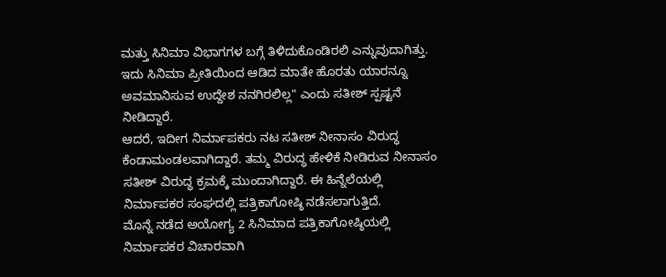ಮತ್ತು ಸಿನಿಮಾ ವಿಭಾಗಗಳ ಬಗ್ಗೆ ತಿಳಿದುಕೊಂಡಿರಲಿ ಎನ್ನುವುದಾಗಿತ್ತು. ಇದು ಸಿನಿಮಾ ಪ್ರೀತಿಯಿಂದ ಆಡಿದ ಮಾತೇ ಹೊರತು ಯಾರನ್ನೂ ಅವಮಾನಿಸುವ ಉದ್ದೇಶ ನನಗಿರಲಿಲ್ಲ" ಎಂದು ಸತೀಶ್ ಸ್ಪಷ್ಟನೆ ನೀಡಿದ್ದಾರೆ.
ಆದರೆ, ಇದೀಗ ನಿರ್ಮಾಪಕರು ನಟ ಸತೀಶ್ ನೀನಾಸಂ ವಿರುದ್ಧ ಕೆಂಡಾಮಂಡಲವಾಗಿದ್ದಾರೆ. ತಮ್ಮ ವಿರುದ್ಧ ಹೇಳಿಕೆ ನೀಡಿರುವ ನೀನಾಸಂ ಸತೀಶ್ ವಿರುದ್ಧ ಕ್ರಮಕ್ಕೆ ಮುಂದಾಗಿದ್ದಾರೆ. ಈ ಹಿನ್ನೆಲೆಯಲ್ಲಿ ನಿರ್ಮಾಪಕರ ಸಂಘದಲ್ಲಿ ಪತ್ರಿಕಾಗೋಷ್ಠಿ ನಡೆಸಲಾಗುತ್ತಿದೆ.
ಮೊನ್ನೆ ನಡೆದ ಅಯೋಗ್ಯ 2 ಸಿನಿಮಾದ ಪತ್ರಿಕಾಗೋಷ್ಠಿಯಲ್ಲಿ ನಿರ್ಮಾಪಕರ ವಿಚಾರವಾಗಿ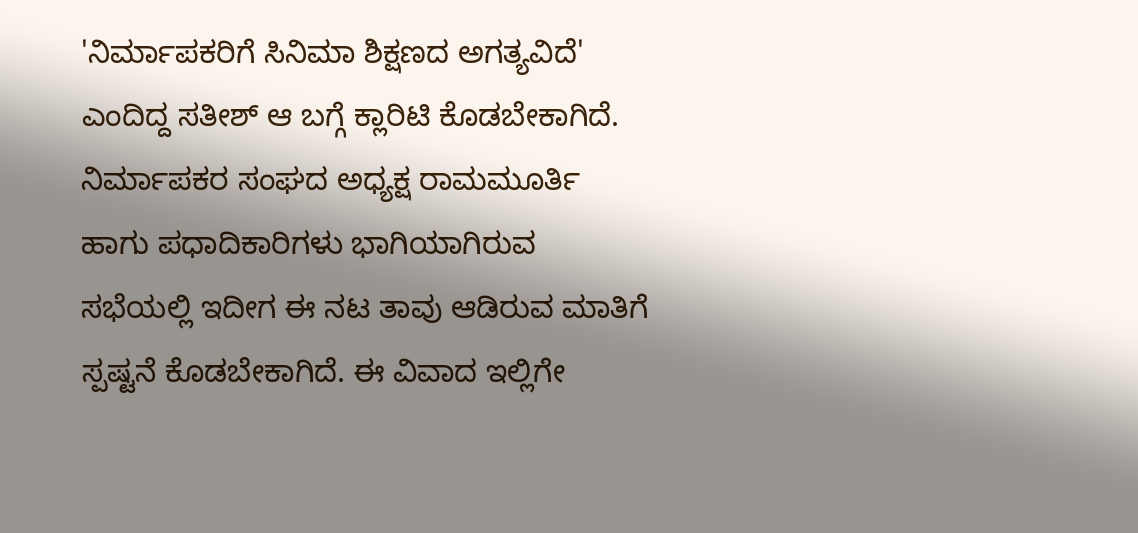'ನಿರ್ಮಾಪಕರಿಗೆ ಸಿನಿಮಾ ಶಿಕ್ಷಣದ ಅಗತ್ಯವಿದೆ' ಎಂದಿದ್ದ ಸತೀಶ್ ಆ ಬಗ್ಗೆ ಕ್ಲಾರಿಟಿ ಕೊಡಬೇಕಾಗಿದೆ.
ನಿರ್ಮಾಪಕರ ಸಂಘದ ಅಧ್ಯಕ್ಷ ರಾಮಮೂರ್ತಿ ಹಾಗು ಪಧಾದಿಕಾರಿಗಳು ಭಾಗಿಯಾಗಿರುವ ಸಭೆಯಲ್ಲಿ ಇದೀಗ ಈ ನಟ ತಾವು ಆಡಿರುವ ಮಾತಿಗೆ ಸ್ಪಷ್ಟನೆ ಕೊಡಬೇಕಾಗಿದೆ. ಈ ವಿವಾದ ಇಲ್ಲಿಗೇ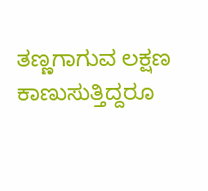ತಣ್ಣಗಾಗುವ ಲಕ್ಷಣ ಕಾಣುಸುತ್ತಿದ್ದರೂ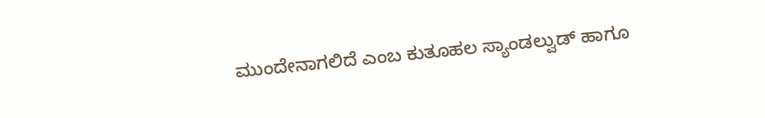ಮುಂದೇನಾಗಲಿದೆ ಎಂಬ ಕುತೂಹಲ ಸ್ಯಾಂಡಲ್ವುಡ್ ಹಾಗೂ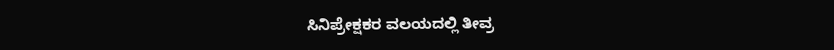ಸಿನಿಪ್ರೇಕ್ಷಕರ ವಲಯದಲ್ಲಿ ತೀವ್ರ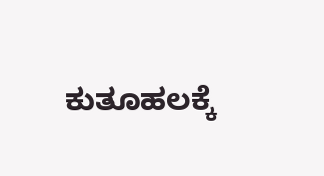ಕುತೂಹಲಕ್ಕೆ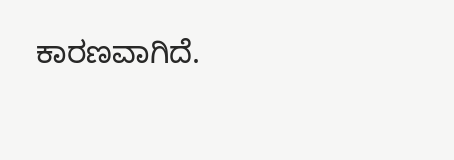ಕಾರಣವಾಗಿದೆ.